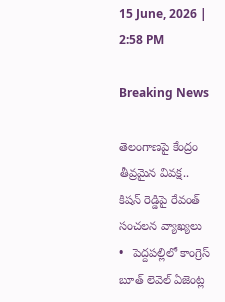15 June, 2026 | 2:58 PM

Breaking News

తెలంగాణపై కేంద్రం తీవ్రమైన వివక్ష.. కిషన్ రెడ్డిపై రేవంత్ సంచలన వ్యాఖ్యలు   •   పెద్దపల్లిలో కాంగ్రెస్ బూత్ లెవెల్ ఏజెంట్ల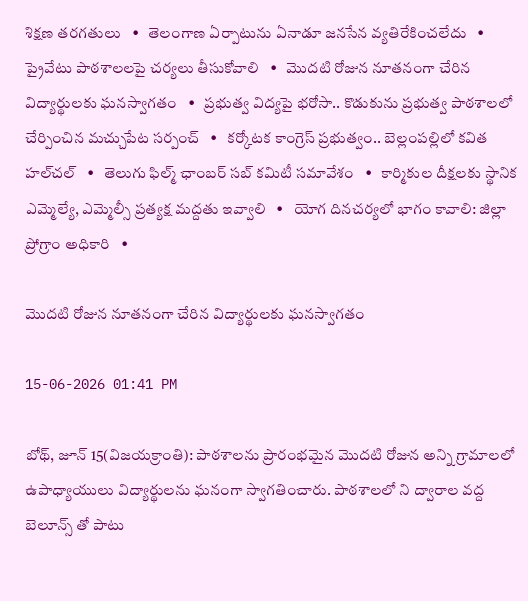శిక్షణ తరగతులు   •   తెలంగాణ ఏర్పాటును ఏనాడూ జనసేన వ్యతిరేకించలేదు   •   ప్రైవేటు పాఠశాలలపై చర్యలు తీసుకోవాలి   •   మొదటి రోజున నూతనంగా చేరిన విద్యార్థులకు ఘనస్వాగతం   •   ప్రభుత్వ విద్యపై భరోసా.. కొడుకును ప్రభుత్వ పాఠశాలలో చేర్పించిన మచ్చుపేట సర్పంచ్   •   కర్కోటక కాంగ్రెస్ ప్రభుత్వం.. బెల్లంపల్లిలో కవిత హల్‌చల్‌   •   తెలుగు ఫిల్మ్ ఛాంబర్ సబ్ కమిటీ సమావేశం   •   కార్మికుల దీక్షలకు స్థానిక ఎమ్మెల్యే, ఎమ్మెల్సీ ప్రత్యక్ష మద్దతు ఇవ్వాలి   •   యోగ దినచర్యలో భాగం కావాలి: జిల్లా ప్రోగ్రాం అధికారి   •

మొదటి రోజున నూతనంగా చేరిన విద్యార్థులకు ఘనస్వాగతం

15-06-2026 01:41 PM

బోథ్, జూన్ 15(విజయక్రాంతి): పాఠశాలను ప్రారంభమైన మొదటి రోజున అన్ని గ్రామాలలో ఉపాధ్యాయులు విద్యార్థులను ఘనంగా స్వాగతించారు. పాఠశాలలో ని ద్వారాల వద్ద బెలూన్స్ తో పాటు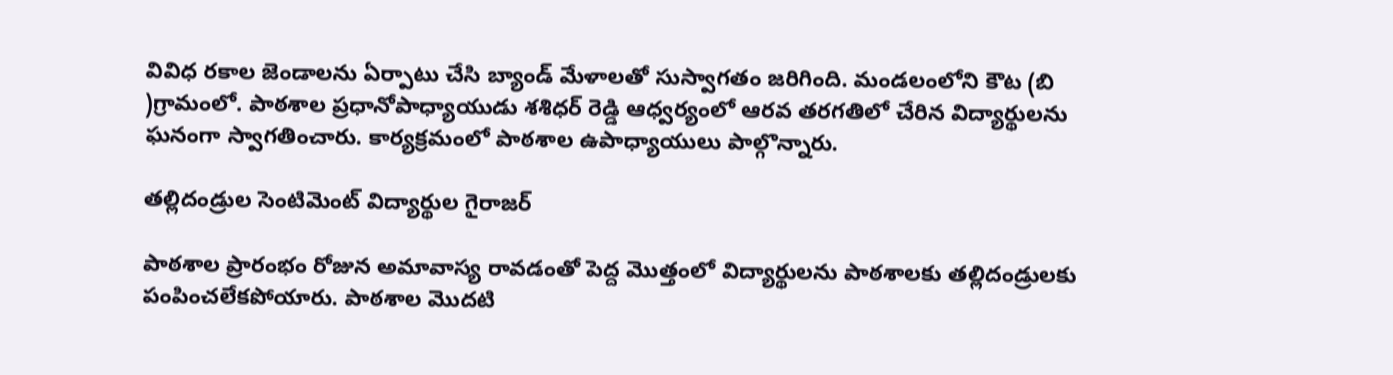వివిధ రకాల జెండాలను ఏర్పాటు చేసి బ్యాండ్ మేళాలతో సుస్వాగతం జరిగింది. మండలంలోని కౌట (బి )గ్రామంలో. పాఠశాల ప్రధానోపాధ్యాయుడు శశిధర్ రెడ్డి ఆధ్వర్యంలో ఆరవ తరగతిలో చేరిన విద్యార్థులను ఘనంగా స్వాగతించారు. కార్యక్రమంలో పాఠశాల ఉపాధ్యాయులు పాల్గొన్నారు.

తల్లిదండ్రుల సెంటిమెంట్ విద్యార్థుల గైరాజర్

పాఠశాల ప్రారంభం రోజున అమావాస్య రావడంతో పెద్ద మొత్తంలో విద్యార్థులను పాఠశాలకు తల్లిదండ్రులకు పంపించలేకపోయారు. పాఠశాల మొదటి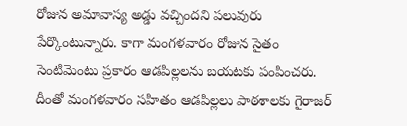రోజున అమావాస్య అడ్డు వచ్చిందని పలువురు పేర్కొంటున్నారు. కాగా మంగళవారం రోజున సైతం సెంటిమెంటు ప్రకారం ఆడపిల్లలను బయటకు పంపించరు. దీంతో మంగళవారం సహితం ఆడపిల్లలు పాఠశాలకు గైరాజర్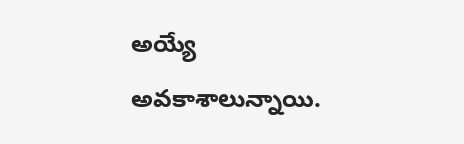అయ్యే అవకాశాలున్నాయి.